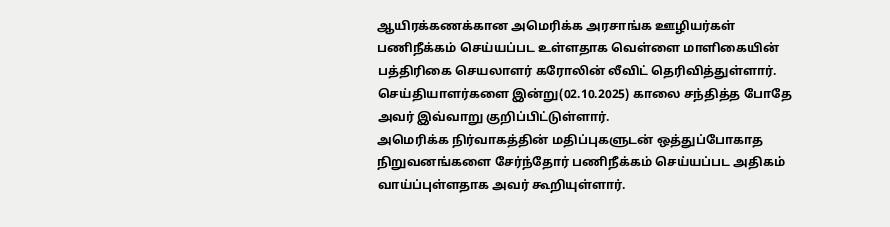ஆயிரக்கணக்கான அமெரிக்க அரசாங்க ஊழியர்கள் பணிநீக்கம் செய்யப்பட உள்ளதாக வெள்ளை மாளிகையின் பத்திரிகை செயலாளர் கரோலின் லீவிட் தெரிவித்துள்ளார்.
செய்தியாளர்களை இன்று(02.10.2025) காலை சந்தித்த போதே அவர் இவ்வாறு குறிப்பிட்டுள்ளார்.
அமெரிக்க நிர்வாகத்தின் மதிப்புகளுடன் ஒத்துப்போகாத நிறுவனங்களை சேர்ந்தோர் பணிநீக்கம் செய்யப்பட அதிகம் வாய்ப்புள்ளதாக அவர் கூறியுள்ளார்.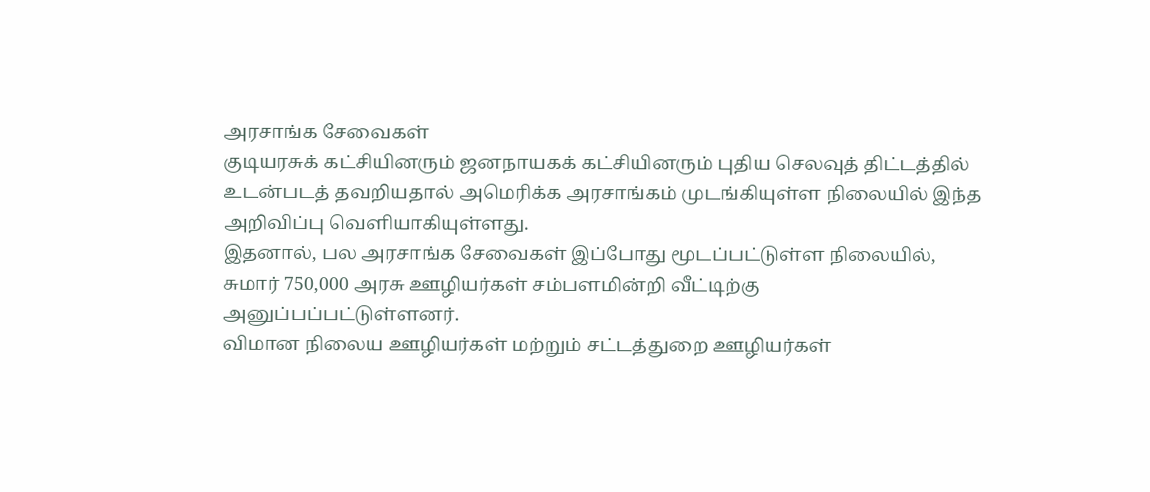அரசாங்க சேவைகள்
குடியரசுக் கட்சியினரும் ஜனநாயகக் கட்சியினரும் புதிய செலவுத் திட்டத்தில் உடன்படத் தவறியதால் அமெரிக்க அரசாங்கம் முடங்கியுள்ள நிலையில் இந்த அறிவிப்பு வெளியாகியுள்ளது.
இதனால், பல அரசாங்க சேவைகள் இப்போது மூடப்பட்டுள்ள நிலையில், சுமார் 750,000 அரசு ஊழியர்கள் சம்பளமின்றி வீட்டிற்கு அனுப்பப்பட்டுள்ளனர்.
விமான நிலைய ஊழியர்கள் மற்றும் சட்டத்துறை ஊழியர்கள்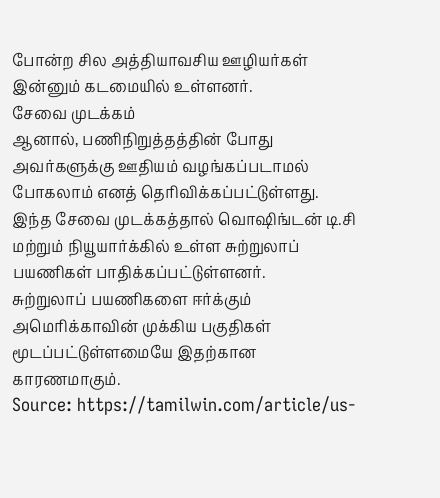போன்ற சில அத்தியாவசிய ஊழியர்கள் இன்னும் கடமையில் உள்ளனர்.
சேவை முடக்கம்
ஆனால், பணிநிறுத்தத்தின் போது அவர்களுக்கு ஊதியம் வழங்கப்படாமல் போகலாம் எனத் தெரிவிக்கப்பட்டுள்ளது.
இந்த சேவை முடக்கத்தால் வொஷிங்டன் டி.சி மற்றும் நியூயார்க்கில் உள்ள சுற்றுலாப் பயணிகள் பாதிக்கப்பட்டுள்ளனர்.
சுற்றுலாப் பயணிகளை ஈர்க்கும் அமெரிக்காவின் முக்கிய பகுதிகள் மூடப்பட்டுள்ளமையே இதற்கான காரணமாகும்.
Source: https://tamilwin.com/article/us-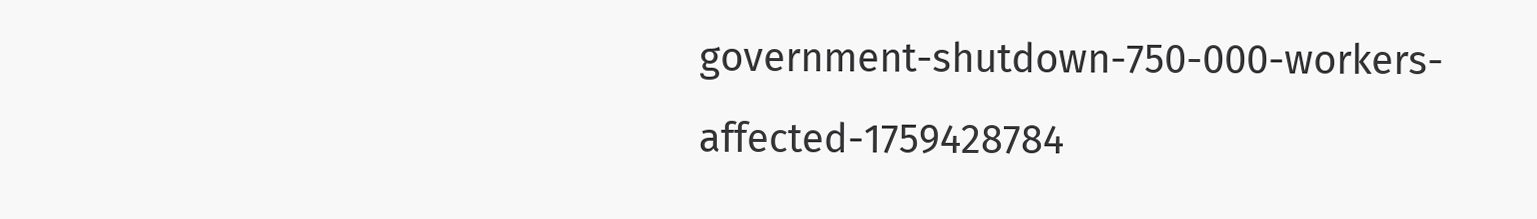government-shutdown-750-000-workers-affected-1759428784